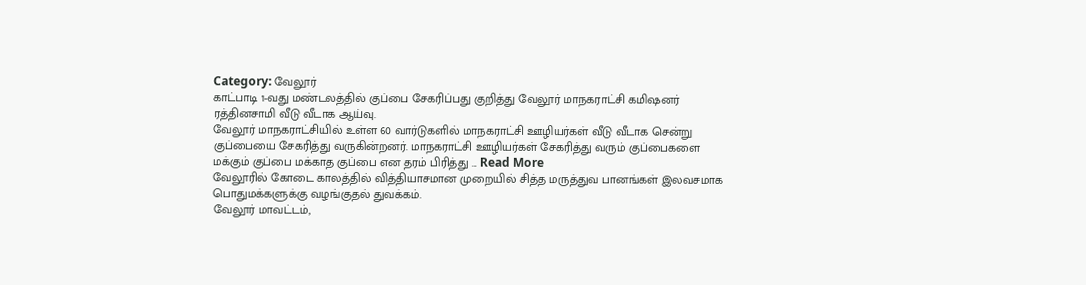Category: வேலூர்
காட்பாடி 1-வது மண்டலத்தில் குப்பை சேகரிப்பது குறித்து வேலூர் மாநகராட்சி கமிஷனர் ரத்தினசாமி வீடு வீடாக ஆய்வு.
வேலூர் மாநகராட்சியில் உள்ள 60 வார்டுகளில் மாநகராட்சி ஊழியர்கள் வீடு வீடாக சென்று குப்பையை சேகரித்து வருகின்றனர். மாநகராட்சி ஊழியர்கள் சேகரித்து வரும் குப்பைகளை மக்கும் குப்பை மக்காத குப்பை என தரம் பிரித்து ... Read More
வேலூரில் கோடை காலத்தில் வித்தியாசமான முறையில் சித்த மருத்துவ பானங்கள் இலவசமாக பொதுமக்களுக்கு வழங்குதல் துவக்கம்.
வேலூர் மாவட்டம்,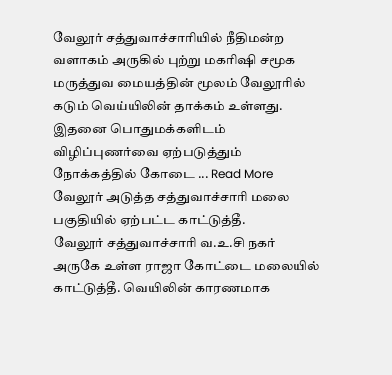வேலூர் சத்துவாச்சாரியில் நீதிமன்ற வளாகம் அருகில் புற்று மகரிஷி சமூக மருத்துவ மையத்தின் மூலம் வேலூரில் கடும் வெய்யிலின் தாக்கம் உள்ளது. இதனை பொதுமக்களிடம் விழிப்புணர்வை ஏற்படுத்தும் நோக்கத்தில் கோடை ... Read More
வேலூர் அடுத்த சத்துவாச்சாரி மலை பகுதியில் ஏற்பட்ட காட்டுத்தீ.
வேலூர் சத்துவாச்சாரி வ.உ.சி நகர் அருகே உள்ள ராஜா கோட்டை மலையில் காட்டுத்தீ. வெயிலின் காரணமாக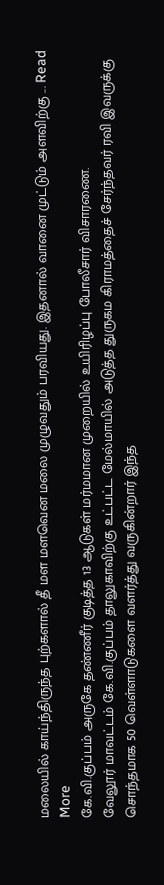மலையில் காய்ந்திருந்த புற்களால் தீ மள மளவென மலை முழுவதும் பரவியது. இதனால் வானை முட்டும் அளவிற்கு ... Read More
கே.வி.குப்பம் அருகே தண்ணீர் குடித்த 13 ஆடுகள் மர்மமான முறையில் உயிரிழப்பு போலீசார் விசாரணை.
வேலூர் மாவட்டம் கே.வி.குப்பம் தாலுகாவிற்கு உட்பட்ட மேல்மாயில் அடுத்த துருகம கிராமத்தைச் சேர்ந்தவர் ரவி இவருக்கு சொந்தமாக 50 வெள்ளாடுகளை வளர்த்து வருகின்றார் இந்த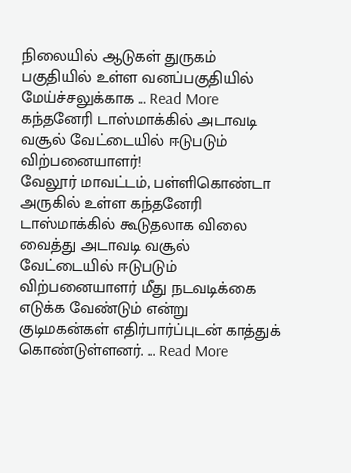நிலையில் ஆடுகள் துருகம் பகுதியில் உள்ள வனப்பகுதியில் மேய்ச்சலுக்காக ... Read More
கந்தனேரி டாஸ்மாக்கில் அடாவடி வசூல் வேட்டையில் ஈடுபடும் விற்பனையாளர்!
வேலூர் மாவட்டம், பள்ளிகொண்டா அருகில் உள்ள கந்தனேரி டாஸ்மாக்கில் கூடுதலாக விலை வைத்து அடாவடி வசூல் வேட்டையில் ஈடுபடும் விற்பனையாளர் மீது நடவடிக்கை எடுக்க வேண்டும் என்று குடிமகன்கள் எதிர்பார்ப்புடன் காத்துக் கொண்டுள்ளனர். ... Read More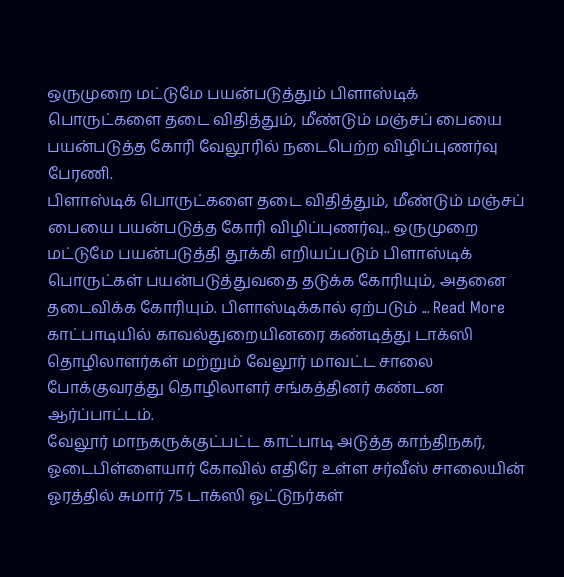ஒருமுறை மட்டுமே பயன்படுத்தும் பிளாஸ்டிக் பொருட்களை தடை விதித்தும், மீண்டும் மஞ்சப் பையை பயன்படுத்த கோரி வேலூரில் நடைபெற்ற விழிப்புணர்வு பேரணி.
பிளாஸ்டிக் பொருட்களை தடை விதித்தும், மீண்டும் மஞ்சப் பையை பயன்படுத்த கோரி விழிப்புணர்வு.. ஒருமுறை மட்டுமே பயன்படுத்தி தூக்கி எறியப்படும் பிளாஸ்டிக் பொருட்கள் பயன்படுத்துவதை தடுக்க கோரியும், அதனை தடைவிக்க கோரியும். பிளாஸ்டிக்கால் ஏற்படும் ... Read More
காட்பாடியில் காவல்துறையினரை கண்டித்து டாக்ஸி தொழிலாளர்கள் மற்றும் வேலூர் மாவட்ட சாலை போக்குவரத்து தொழிலாளர் சங்கத்தினர் கண்டன ஆர்ப்பாட்டம்.
வேலூர் மாநகருக்குட்பட்ட காட்பாடி அடுத்த காந்திநகர், ஓடைபிள்ளையார் கோவில் எதிரே உள்ள சர்வீஸ் சாலையின் ஓரத்தில் சுமார் 75 டாக்ஸி ஓட்டுநர்கள்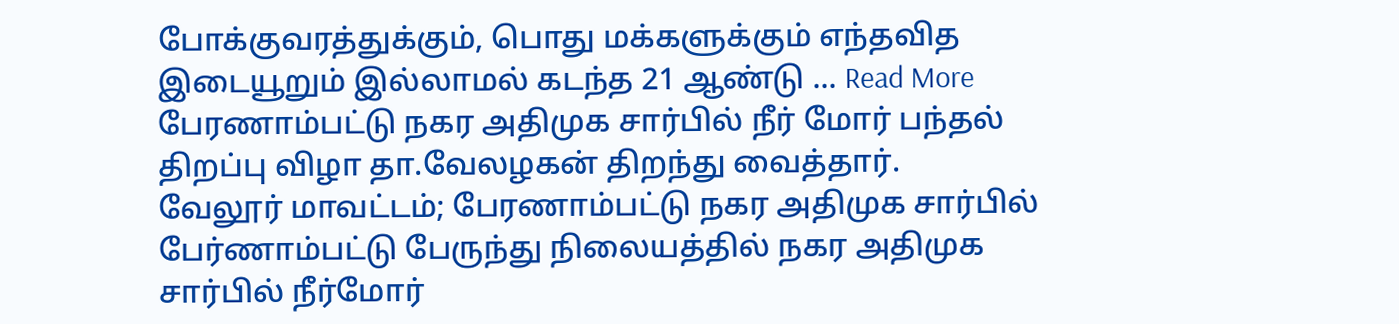போக்குவரத்துக்கும், பொது மக்களுக்கும் எந்தவித இடையூறும் இல்லாமல் கடந்த 21 ஆண்டு ... Read More
பேரணாம்பட்டு நகர அதிமுக சார்பில் நீர் மோர் பந்தல் திறப்பு விழா தா.வேலழகன் திறந்து வைத்தார்.
வேலூர் மாவட்டம்; பேரணாம்பட்டு நகர அதிமுக சார்பில் பேர்ணாம்பட்டு பேருந்து நிலையத்தில் நகர அதிமுக சார்பில் நீர்மோர்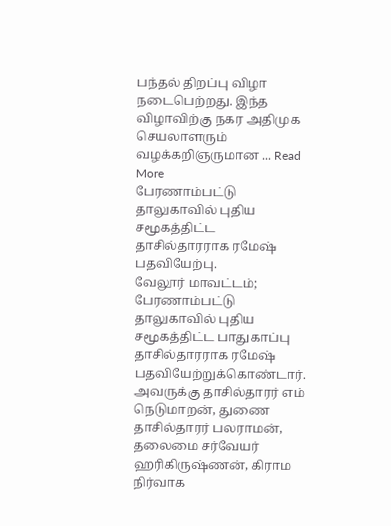பந்தல் திறப்பு விழா நடைபெற்றது. இந்த விழாவிற்கு நகர அதிமுக செயலாளரும் வழக்கறிஞருமான ... Read More
பேரணாம்பட்டு தாலுகாவில் புதிய சமூகத்திட்ட தாசில்தாரராக ரமேஷ் பதவியேற்பு.
வேலூர் மாவட்டம்; பேரணாம்பட்டு தாலுகாவில் புதிய சமூகத்திட்ட பாதுகாப்பு தாசில்தாரராக ரமேஷ் பதவியேற்றுக்கொண்டார். அவருக்கு தாசில்தாரர் எம் நெடுமாறன், துணை தாசில்தாரர் பலராமன், தலைமை சர்வேயர் ஹரிகிருஷ்ணன், கிராம நிர்வாக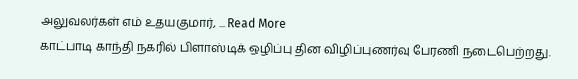அலுவலர்கள் எம் உதயகுமார், ... Read More
காட்பாடி காந்தி நகரில் பிளாஸ்டிக் ஒழிப்பு தின விழிப்புணர்வு பேரணி நடைபெற்றது.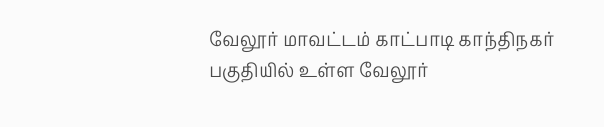வேலூர் மாவட்டம் காட்பாடி காந்திநகர் பகுதியில் உள்ள வேலூர்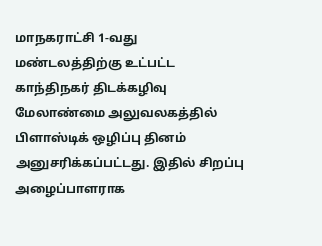மாநகராட்சி 1-வது மண்டலத்திற்கு உட்பட்ட காந்திநகர் திடக்கழிவு மேலாண்மை அலுவலகத்தில் பிளாஸ்டிக் ஒழிப்பு தினம் அனுசரிக்கப்பட்டது. இதில் சிறப்பு அழைப்பாளராக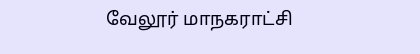வேலூர் மாநகராட்சி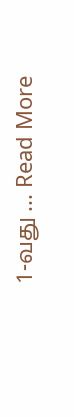1-வது ... Read More